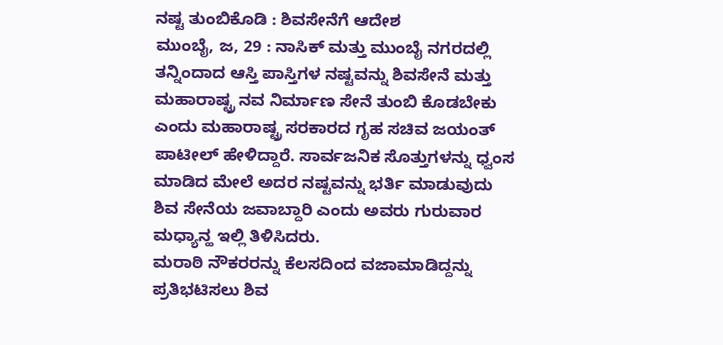ನಷ್ಟ ತುಂಬಿಕೊಡಿ : ಶಿವಸೇನೆಗೆ ಆದೇಶ
ಮುಂಬೈ, ಜ, 29 : ನಾಸಿಕ್ ಮತ್ತು ಮುಂಬೈ ನಗರದಲ್ಲಿ ತನ್ನಿಂದಾದ ಆಸ್ತಿ ಪಾಸ್ತಿಗಳ ನಷ್ಟವನ್ನು ಶಿವಸೇನೆ ಮತ್ತು ಮಹಾರಾಷ್ಟ್ರ ನವ ನಿರ್ಮಾಣ ಸೇನೆ ತುಂಬಿ ಕೊಡಬೇಕು ಎಂದು ಮಹಾರಾಷ್ಟ್ರ ಸರಕಾರದ ಗೃಹ ಸಚಿವ ಜಯಂತ್ ಪಾಟೀಲ್ ಹೇಳಿದ್ದಾರೆ. ಸಾರ್ವಜನಿಕ ಸೊತ್ತುಗಳನ್ನು ಧ್ವಂಸ ಮಾಡಿದ ಮೇಲೆ ಅದರ ನಷ್ಟವನ್ನು ಭರ್ತಿ ಮಾಡುವುದು ಶಿವ ಸೇನೆಯ ಜವಾಬ್ದಾರಿ ಎಂದು ಅವರು ಗುರುವಾರ ಮಧ್ಯಾನ್ಹ ಇಲ್ಲಿ ತಿಳಿಸಿದರು.
ಮರಾಠಿ ನೌಕರರನ್ನು ಕೆಲಸದಿಂದ ವಜಾಮಾಡಿದ್ದನ್ನು ಪ್ರತಿಭಟಿಸಲು ಶಿವ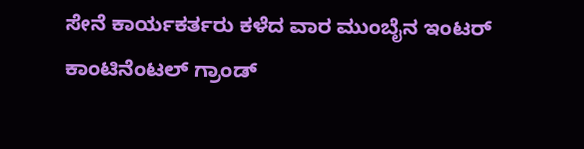ಸೇನೆ ಕಾರ್ಯಕರ್ತರು ಕಳೆದ ವಾರ ಮುಂಬೈನ ಇಂಟರ್ ಕಾಂಟಿನೆಂಟಲ್ ಗ್ರಾಂಡ್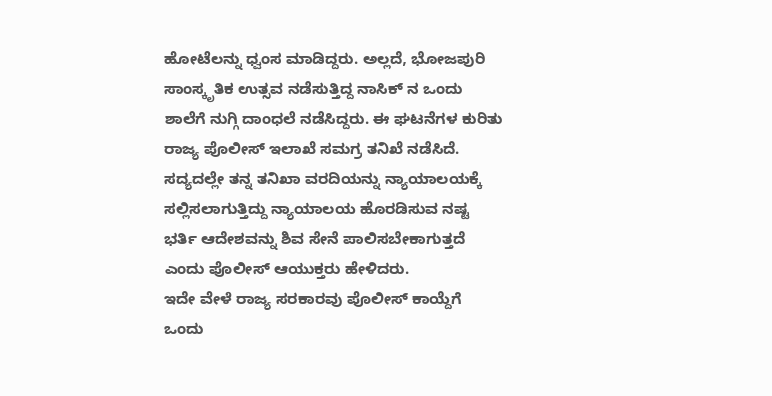ಹೋಟೆಲನ್ನು ಧ್ವಂಸ ಮಾಡಿದ್ದರು. ಅಲ್ಲದೆ, ಭೋಜಪುರಿ ಸಾಂಸ್ಕೃತಿಕ ಉತ್ಸವ ನಡೆಸುತ್ತಿದ್ದ ನಾಸಿಕ್ ನ ಒಂದು ಶಾಲೆಗೆ ನುಗ್ಗಿ ದಾಂಧಲೆ ನಡೆಸಿದ್ದರು. ಈ ಘಟನೆಗಳ ಕುರಿತು ರಾಜ್ಯ ಪೊಲೀಸ್ ಇಲಾಖೆ ಸಮಗ್ರ ತನಿಖೆ ನಡೆಸಿದೆ. ಸದ್ಯದಲ್ಲೇ ತನ್ನ ತನಿಖಾ ವರದಿಯನ್ನು ನ್ಯಾಯಾಲಯಕ್ಕೆ ಸಲ್ಲಿಸಲಾಗುತ್ತಿದ್ದು ನ್ಯಾಯಾಲಯ ಹೊರಡಿಸುವ ನಷ್ಟ ಭರ್ತಿ ಆದೇಶವನ್ನು ಶಿವ ಸೇನೆ ಪಾಲಿಸಬೇಕಾಗುತ್ತದೆ ಎಂದು ಪೊಲೀಸ್ ಆಯುಕ್ತರು ಹೇಳಿದರು.
ಇದೇ ವೇಳೆ ರಾಜ್ಯ ಸರಕಾರವು ಪೊಲೀಸ್ ಕಾಯ್ದೆಗೆ ಒಂದು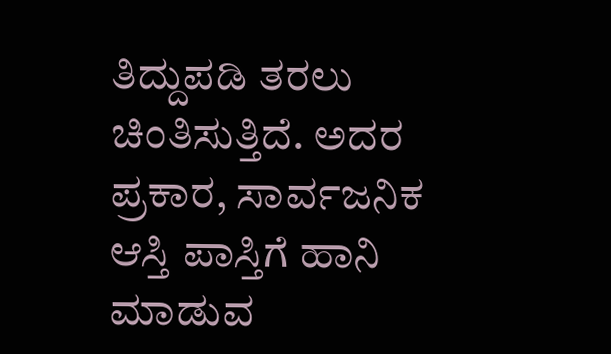ತಿದ್ದುಪಡಿ ತರಲು ಚಿಂತಿಸುತ್ತಿದೆ. ಅದರ ಪ್ರಕಾರ, ಸಾರ್ವಜನಿಕ ಆಸ್ತಿ ಪಾಸ್ತಿಗೆ ಹಾನಿ ಮಾಡುವ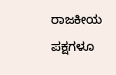ರಾಜಕೀಯ ಪಕ್ಷಗಳೂ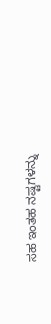ಸಹ ಇಂತಹ ನಷ್ಟಗಳನ್ನು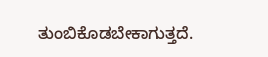ತುಂಬಿಕೊಡಬೇಕಾಗುತ್ತದೆ.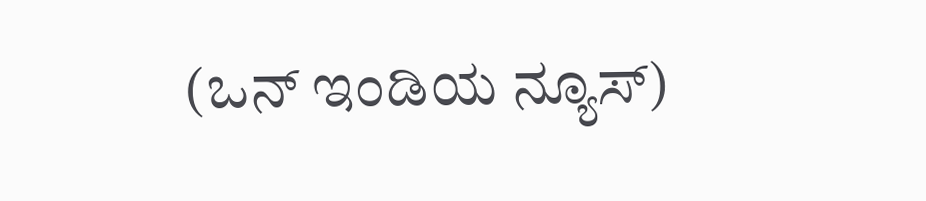(ಒನ್ ಇಂಡಿಯ ನ್ಯೂಸ್)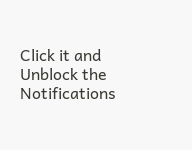Click it and Unblock the Notifications